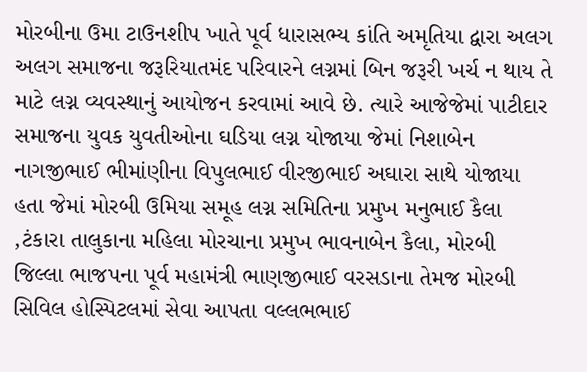મોરબીના ઉમા ટાઉનશીપ ખાતે પૂર્વ ધારાસભ્ય કાંતિ અમૃતિયા દ્વારા અલગ અલગ સમાજના જરૂરિયાતમંદ પરિવારને લગ્નમાં બિન જરૂરી ખર્ચ ન થાય તે માટે લગ્ન વ્યવસ્થાનું આયોજન કરવામાં આવે છે. ત્યારે આજેજેમાં પાટીદાર સમાજના યુવક યુવતીઓના ઘડિયા લગ્ન યોજાયા જેમાં નિશાબેન નાગજીભાઈ ભીમાંણીના વિપુલભાઈ વીરજીભાઈ અઘારા સાથે યોજાયા હતા જેમાં મોરબી ઉમિયા સમૂહ લગ્ન સમિતિના પ્રમુખ મનુભાઈ કૈલા ,ટંકારા તાલુકાના મહિલા મોરચાના પ્રમુખ ભાવનાબેન કૈલા, મોરબી જિલ્લા ભાજપના પૂર્વ મહામંત્રી ભાણજીભાઈ વરસડાના તેમજ મોરબી સિવિલ હોસ્પિટલમાં સેવા આપતા વલ્લભભાઈ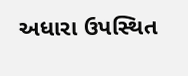અધારા ઉપસ્થિત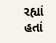રહ્યાં હતાં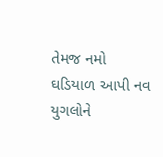તેમજ નમો ઘડિયાળ આપી નવ યુગલોને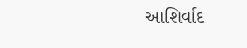આશિર્વાદ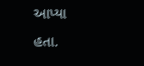આપ્યા હતા.